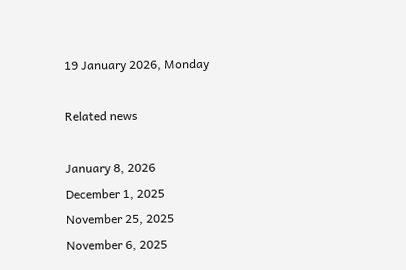19 January 2026, Monday

Related news

January 8, 2026
December 1, 2025
November 25, 2025
November 6, 2025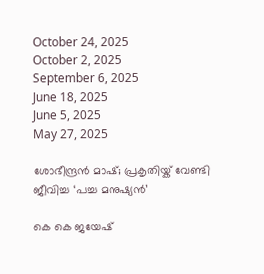October 24, 2025
October 2, 2025
September 6, 2025
June 18, 2025
June 5, 2025
May 27, 2025

ശോഭീന്ദ്രൻ മാഷ്; പ്രകൃതിയ്ക് വേണ്ടി ജീവിച്ച ‘പച്ച മനുഷ്യൻ’

കെ കെ ജയേഷ്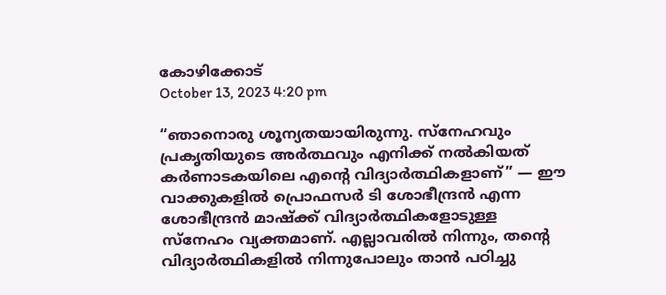കോഴിക്കോട്
October 13, 2023 4:20 pm

“ഞാനൊരു ശൂന്യതയായിരുന്നു. സ്നേഹവും പ്രകൃതിയുടെ അർത്ഥവും എനിക്ക് നൽകിയത് കർണാടകയിലെ എന്റെ വിദ്യാർത്ഥികളാണ്” — ഈ വാക്കുകളിൽ പ്രൊഫസർ ടി ശോഭീന്ദ്രൻ എന്ന ശോഭീന്ദ്രൻ മാഷ്ക്ക് വിദ്യാർത്ഥികളോടുള്ള സ്നേഹം വ്യക്തമാണ്. എല്ലാവരിൽ നിന്നും, തന്റെ വിദ്യാർത്ഥികളിൽ നിന്നുപോലും താൻ പഠിച്ചു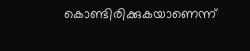കൊണ്ടിരിക്കുകയാണെന്ന്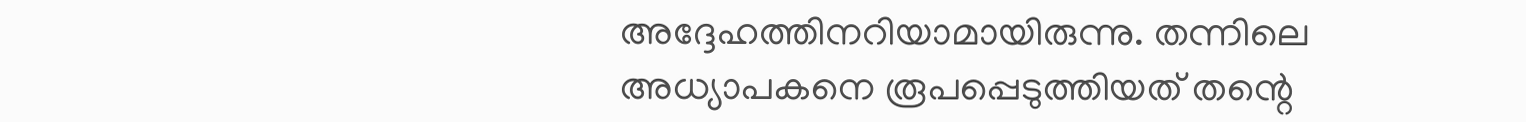അദ്ദേഹത്തിനറിയാമായിരുന്നു. തന്നിലെ അധ്യാപകനെ രൂപപ്പെടുത്തിയത് തന്റെ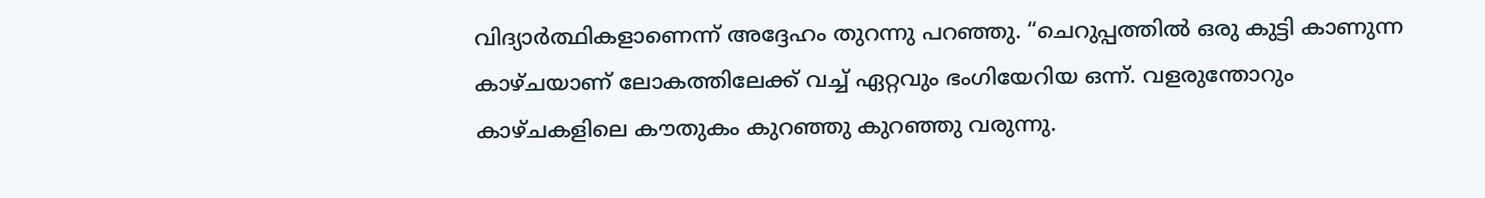വിദ്യാർത്ഥികളാണെന്ന് അദ്ദേഹം തുറന്നു പറഞ്ഞു. “ചെറുപ്പത്തിൽ ഒരു കുട്ടി കാണുന്ന കാഴ്ചയാണ് ലോകത്തിലേക്ക് വച്ച് ഏറ്റവും ഭംഗിയേറിയ ഒന്ന്. വളരുന്തോറും കാഴ്ചകളിലെ കൗതുകം കുറഞ്ഞു കുറഞ്ഞു വരുന്നു.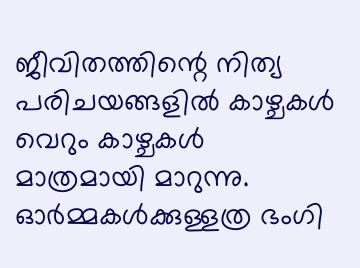ജീവിതത്തിന്റെ നിത്യ പരിചയങ്ങളിൽ കാഴ്ചകൾ വെറും കാഴ്ചകൾ മാത്രമായി മാറുന്നു. ഓർമ്മകൾക്കുള്ളത്ര ഭംഗി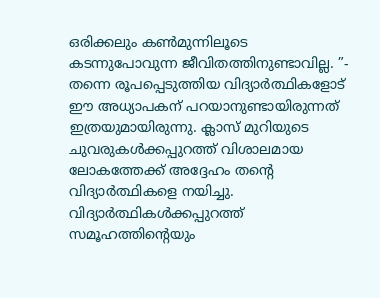ഒരിക്കലും കൺമുന്നിലൂടെ കടന്നുപോവുന്ന ജീവിതത്തിനുണ്ടാവില്ല. ”- തന്നെ രൂപപ്പെടുത്തിയ വിദ്യാർത്ഥികളോട് ഈ അധ്യാപകന് പറയാനുണ്ടായിരുന്നത് ഇത്രയുമായിരുന്നു. ക്ലാസ് മുറിയുടെ ചുവരുകൾക്കപ്പുറത്ത് വിശാലമായ ലോകത്തേക്ക് അദ്ദേഹം തന്റെ വിദ്യാർത്ഥികളെ നയിച്ചു. വിദ്യാർത്ഥികൾക്കപ്പുറത്ത് സമൂഹത്തിന്റെയും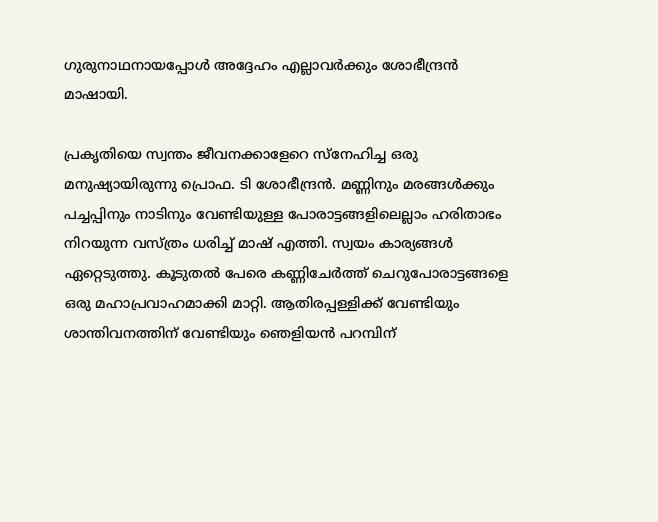ഗുരുനാഥനായപ്പോൾ അദ്ദേഹം എല്ലാവർക്കും ശോഭീന്ദ്രൻ മാഷായി.

പ്രകൃതിയെ സ്വന്തം ജീവനക്കാളേറെ സ്നേഹിച്ച ഒരു മനുഷ്യായിരുന്നു പ്രൊഫ. ടി ശോഭീന്ദ്രൻ. മണ്ണിനും മരങ്ങൾക്കും പച്ചപ്പിനും നാടിനും വേണ്ടിയുള്ള പോരാട്ടങ്ങളിലെല്ലാം ഹരിതാഭം നിറയുന്ന വസ്ത്രം ധരിച്ച് മാഷ് എത്തി. സ്വയം കാര്യങ്ങൾ ഏറ്റെടുത്തു. കൂടുതൽ പേരെ കണ്ണിചേർത്ത് ചെറുപോരാട്ടങ്ങളെ ഒരു മഹാപ്രവാഹമാക്കി മാറ്റി. ആതിരപ്പള്ളിക്ക് വേണ്ടിയും ശാന്തിവനത്തിന് വേണ്ടിയും ഞെളിയൻ പറമ്പിന്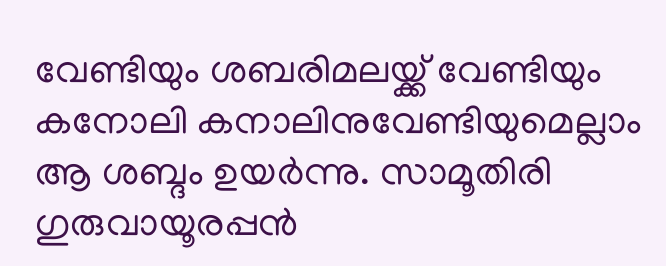വേണ്ടിയും ശബരിമലയ്ക്ക് വേണ്ടിയും കനോലി കനാലിനുവേണ്ടിയുമെല്ലാം ആ ശബ്ദം ഉയർന്നു. സാമൂതിരി ഗുരുവായൂരപ്പൻ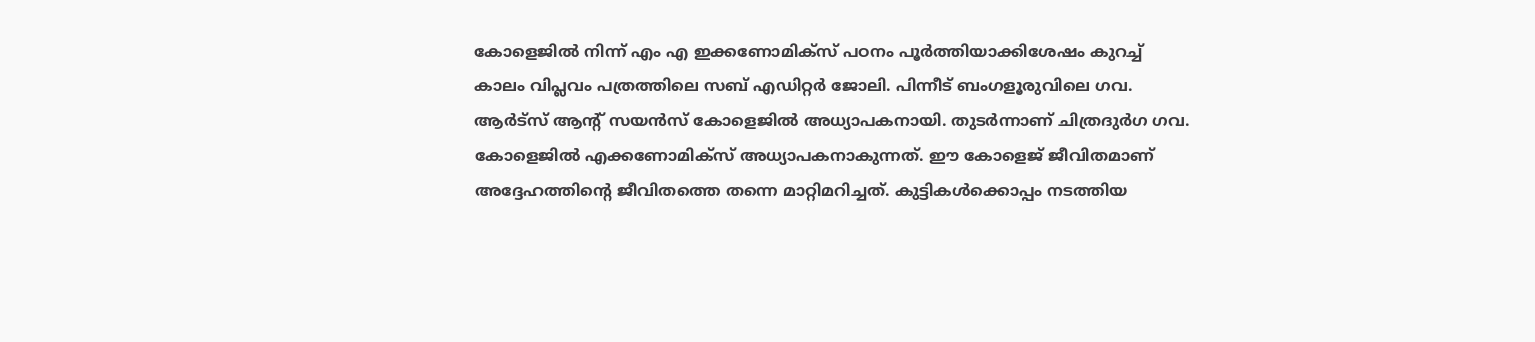കോളെജിൽ നിന്ന് എം എ ഇക്കണോമിക്സ് പഠനം പൂർത്തിയാക്കിശേഷം കുറച്ച് കാലം വിപ്ലവം പത്രത്തിലെ സബ് എഡിറ്റർ ജോലി. പിന്നീട് ബംഗളൂരുവിലെ ഗവ. ആർട്സ് ആന്റ് സയൻസ് കോളെജിൽ അധ്യാപകനായി. തുടർന്നാണ് ചിത്രദുർഗ ഗവ. കോളെജിൽ എക്കണോമിക്സ് അധ്യാപകനാകുന്നത്. ഈ കോളെജ് ജീവിതമാണ് അദ്ദേഹത്തിന്റെ ജീവിതത്തെ തന്നെ മാറ്റിമറിച്ചത്. കുട്ടികൾക്കൊപ്പം നടത്തിയ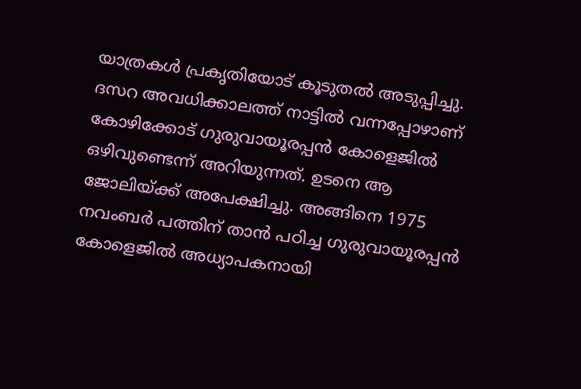യാത്രകൾ പ്രകൃതിയോട് കൂടുതൽ അടുപ്പിച്ചു. ദസറ അവധിക്കാലത്ത് നാട്ടിൽ വന്നപ്പോഴാണ് കോഴിക്കോട് ഗുരുവായൂരപ്പൻ കോളെജിൽ ഒഴിവുണ്ടെന്ന് അറിയുന്നത്. ഉടനെ ആ ജോലിയ്ക്ക് അപേക്ഷിച്ചു. അങ്ങിനെ 1975 നവംബർ പത്തിന് താൻ പഠിച്ച ഗുരുവായൂരപ്പൻ കോളെജിൽ അധ്യാപകനായി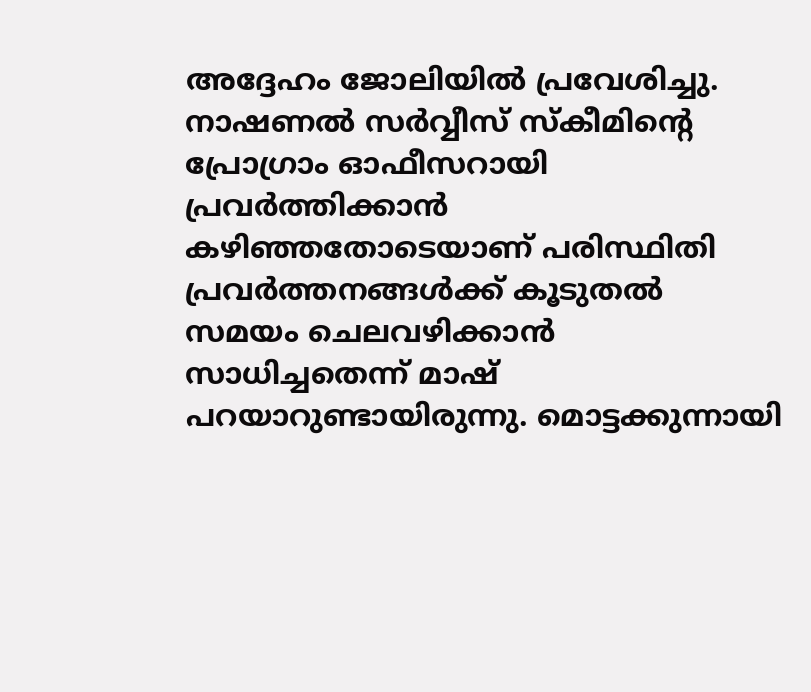അദ്ദേഹം ജോലിയിൽ പ്രവേശിച്ചു. നാഷണൽ സർവ്വീസ് സ്കീമിന്റെ പ്രോഗ്രാം ഓഫീസറായി പ്രവർത്തിക്കാൻ കഴിഞ്ഞതോടെയാണ് പരിസ്ഥിതി പ്രവർത്തനങ്ങൾക്ക് കൂടുതൽ സമയം ചെലവഴിക്കാൻ സാധിച്ചതെന്ന് മാഷ് പറയാറുണ്ടായിരുന്നു. മൊട്ടക്കുന്നായി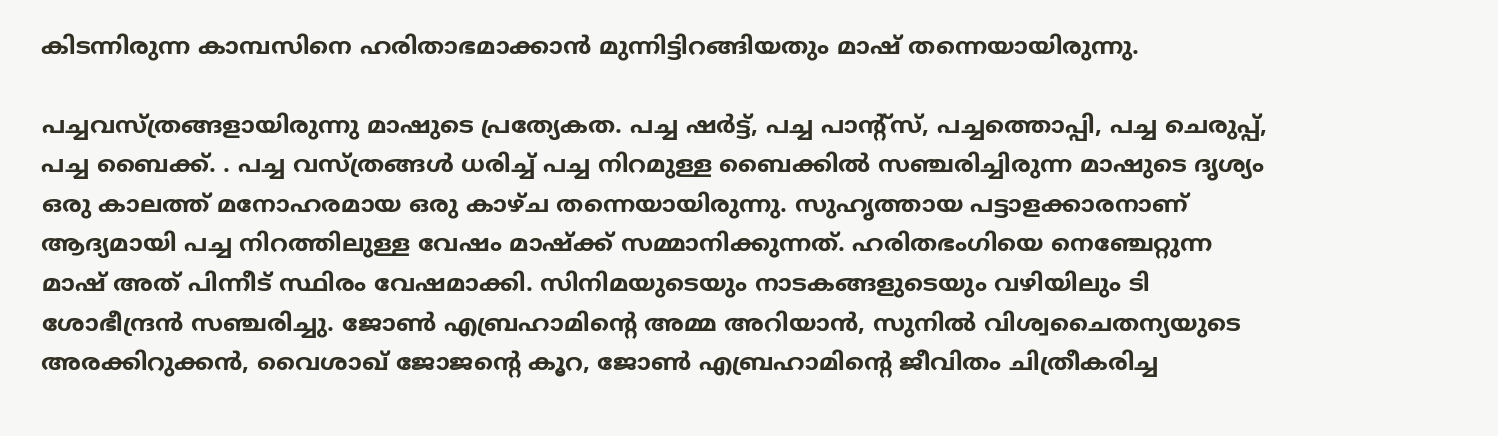കിടന്നിരുന്ന കാമ്പസിനെ ഹരിതാഭമാക്കാൻ മുന്നിട്ടിറങ്ങിയതും മാഷ് തന്നെയായിരുന്നു.

പച്ചവസ്ത്രങ്ങളായിരുന്നു മാഷുടെ പ്രത്യേകത. പച്ച ഷർട്ട്, പച്ച പാന്റ്സ്, പച്ചത്തൊപ്പി, പച്ച ചെരുപ്പ്, പച്ച ബൈക്ക്. . പച്ച വസ്ത്രങ്ങൾ ധരിച്ച് പച്ച നിറമുള്ള ബൈക്കിൽ സഞ്ചരിച്ചിരുന്ന മാഷുടെ ദൃശ്യം ഒരു കാലത്ത് മനോഹരമായ ഒരു കാഴ്ച തന്നെയായിരുന്നു. സുഹൃത്തായ പട്ടാളക്കാരനാണ് ആദ്യമായി പച്ച നിറത്തിലുള്ള വേഷം മാഷ്ക്ക് സമ്മാനിക്കുന്നത്. ഹരിതഭംഗിയെ നെഞ്ചേറ്റുന്ന മാഷ് അത് പിന്നീട് സ്ഥിരം വേഷമാക്കി. സിനിമയുടെയും നാടകങ്ങളുടെയും വഴിയിലും ടി ശോഭീന്ദ്രൻ സഞ്ചരിച്ചു. ജോൺ എബ്രഹാമിന്റെ അമ്മ അറിയാൻ, സുനിൽ വിശ്വചൈതന്യയുടെ അരക്കിറുക്കൻ, വൈശാഖ് ജോജന്റെ കൂറ, ജോൺ എബ്രഹാമിന്റെ ജീവിതം ചിത്രീകരിച്ച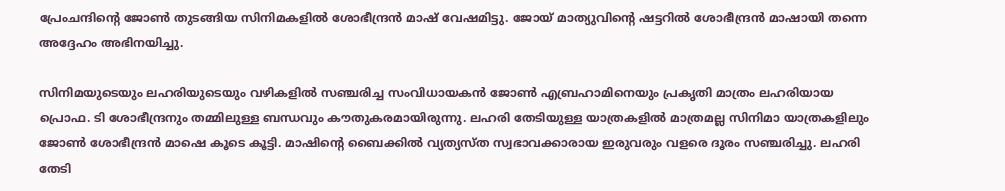പ്രേംചന്ദിന്റെ ജോൺ തുടങ്ങിയ സിനിമകളിൽ ശോഭീന്ദ്രൻ മാഷ് വേഷമിട്ടു. ജോയ് മാത്യുവിന്റെ ഷട്ടറിൽ ശോഭീന്ദ്രൻ മാഷായി തന്നെ അദ്ദേഹം അഭിനയിച്ചു.

സിനിമയുടെയും ലഹരിയുടെയും വഴികളിൽ സഞ്ചരിച്ച സംവിധായകൻ ജോൺ എബ്രഹാമിനെയും പ്രകൃതി മാത്രം ലഹരിയായ പ്രൊഫ. ടി ശോഭീന്ദ്രനും തമ്മിലുള്ള ബന്ധവും കൗതുകരമായിരുന്നു. ലഹരി തേടിയുള്ള യാത്രകളിൽ മാത്രമല്ല സിനിമാ യാത്രകളിലും ജോൺ ശോഭീന്ദ്രൻ മാഷെ കൂടെ കൂട്ടി. മാഷിന്റെ ബൈക്കിൽ വ്യത്യസ്ത സ്വഭാവക്കാരായ ഇരുവരും വളരെ ദൂരം സഞ്ചരിച്ചു. ലഹരി തേടി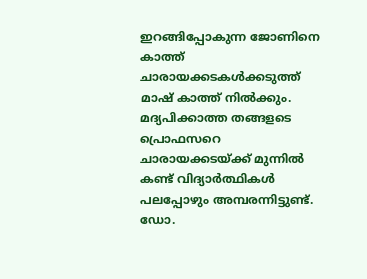ഇറങ്ങിപ്പോകുന്ന ജോണിനെ കാത്ത് ചാരായക്കടകൾക്കടുത്ത് മാഷ് കാത്ത് നിൽക്കും. മദ്യപിക്കാത്ത തങ്ങളടെ പ്രൊഫസറെ ചാരായക്കടയ്ക്ക് മുന്നിൽ കണ്ട് വിദ്യാർത്ഥികൾ പലപ്പോഴും അമ്പരന്നിട്ടുണ്ട്. ഡോ.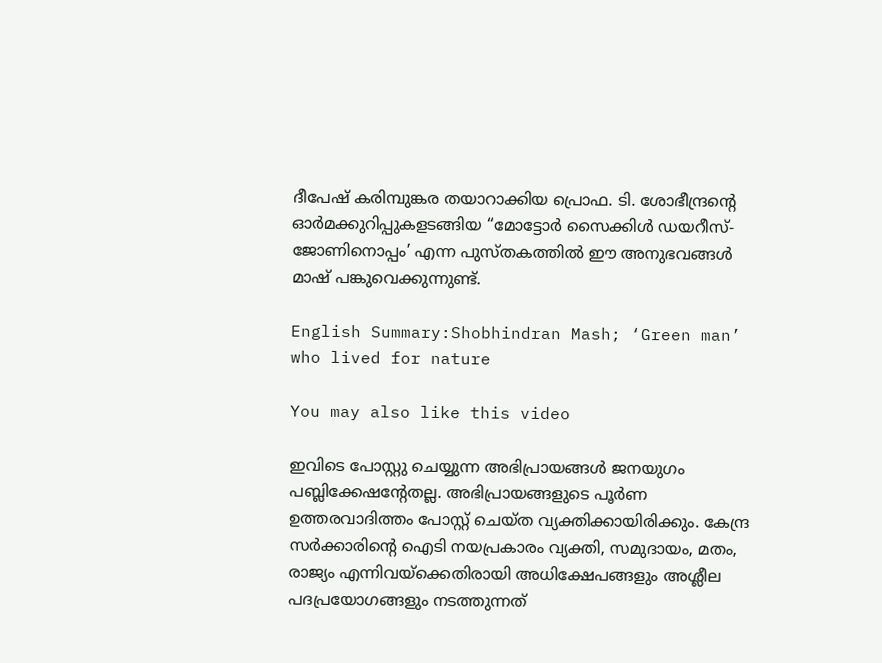ദീപേഷ് കരിമ്പുങ്കര തയാറാക്കിയ പ്രൊഫ. ടി. ശോഭീന്ദ്രന്റെ ഓർമക്കുറിപ്പുകളടങ്ങിയ “മോട്ടോർ സൈക്കിൾ ഡയറീസ്- ജോണിനൊപ്പം’ എന്ന പുസ്തകത്തിൽ ഈ അനുഭവങ്ങൾ മാഷ് പങ്കുവെക്കുന്നുണ്ട്.

English Summary:Shobhindran Mash; ‘Green man’ who lived for nature

You may also like this video

ഇവിടെ പോസ്റ്റു ചെയ്യുന്ന അഭിപ്രായങ്ങള്‍ ജനയുഗം പബ്ലിക്കേഷന്റേതല്ല. അഭിപ്രായങ്ങളുടെ പൂര്‍ണ ഉത്തരവാദിത്തം പോസ്റ്റ് ചെയ്ത വ്യക്തിക്കായിരിക്കും. കേന്ദ്ര സര്‍ക്കാരിന്റെ ഐടി നയപ്രകാരം വ്യക്തി, സമുദായം, മതം, രാജ്യം എന്നിവയ്‌ക്കെതിരായി അധിക്ഷേപങ്ങളും അശ്ലീല പദപ്രയോഗങ്ങളും നടത്തുന്നത്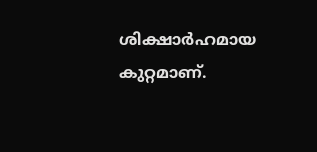ശിക്ഷാര്‍ഹമായ കുറ്റമാണ്.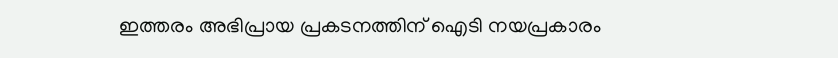ഇത്തരം അഭിപ്രായ പ്രകടനത്തിന് ഐടി നയപ്രകാരം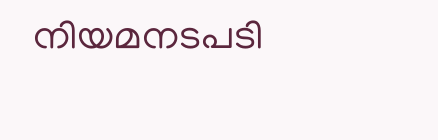നിയമനടപടി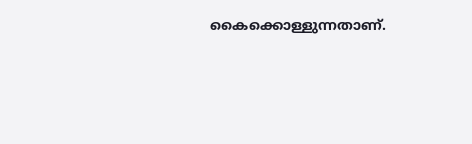കൈക്കൊള്ളുന്നതാണ്.